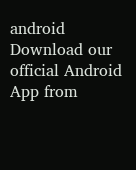android Download our official Android App from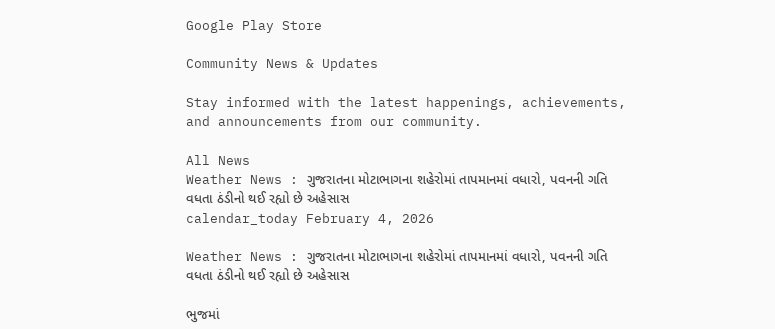Google Play Store

Community News & Updates

Stay informed with the latest happenings, achievements, and announcements from our community.

All News
Weather News : ગુજરાતના મોટાભાગના શહેરોમાં તાપમાનમાં વધારો, પવનની ગતિ વધતા ઠંડીનો થઈ રહ્યો છે અહેસાસ
calendar_today February 4, 2026

Weather News : ગુજરાતના મોટાભાગના શહેરોમાં તાપમાનમાં વધારો, પવનની ગતિ વધતા ઠંડીનો થઈ રહ્યો છે અહેસાસ

ભુજમાં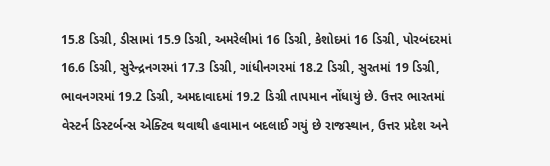15.8 ડિગ્રી, ડીસામાં 15.9 ડિગ્રી, અમરેલીમાં 16 ડિગ્રી, કેશોદમાં 16 ડિગ્રી, પોરબંદરમાં 16.6 ડિગ્રી, સુરેન્દ્રનગરમાં 17.3 ડિગ્રી, ગાંધીનગરમાં 18.2 ડિગ્રી, સુરતમાં 19 ડિગ્રી, ભાવનગરમાં 19.2 ડિગ્રી, અમદાવાદમાં 19.2 ડિગ્રી તાપમાન નોંધાયું છે. ઉત્તર ભારતમાં વેસ્ટર્ન ડિસ્ટર્બન્સ એક્ટિવ થવાથી હવામાન બદલાઈ ગયું છે રાજસ્થાન, ઉત્તર પ્રદેશ અને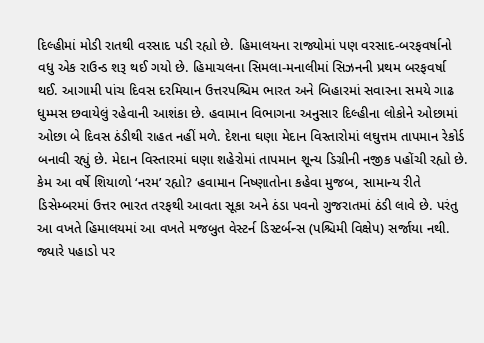દિલ્હીમાં મોડી રાતથી વરસાદ પડી રહ્યો છે. હિમાલયના રાજ્યોમાં પણ વરસાદ-બરફવર્ષાનો વધુ એક રાઉન્ડ શરૂ થઈ ગયો છે. હિમાચલના સિમલા-મનાલીમાં સિઝનની પ્રથમ બરફવર્ષા થઈ. આગામી પાંચ દિવસ દરમિયાન ઉત્તરપશ્ચિમ ભારત અને બિહારમાં સવારના સમયે ગાઢ ધુમ્મસ છવાયેલું રહેવાની આશંકા છે. હવામાન વિભાગના અનુસાર દિલ્હીના લોકોને ઓછામાં ઓછા બે દિવસ ઠંડીથી રાહત નહીં મળે. દેશના ઘણા મેદાન વિસ્તારોમાં લઘુત્તમ તાપમાન રેકોર્ડ બનાવી રહ્યું છે. મેદાન વિસ્તારમાં ઘણા શહેરોમાં તાપમાન શૂન્ય ડિગ્રીની નજીક પહોંચી રહ્યો છે. કેમ આ વર્ષે શિયાળો ‘નરમ’ રહ્યો? હવામાન નિષ્ણાતોના કહેવા મુજબ, સામાન્ય રીતે ડિસેમ્બરમાં ઉત્તર ભારત તરફથી આવતા સૂકા અને ઠંડા પવનો ગુજરાતમાં ઠંડી લાવે છે. પરંતુ આ વખતે હિમાલયમાં આ વખતે મજબુત વેસ્ટર્ન ડિસ્ટર્બન્સ (પશ્ચિમી વિક્ષેપ) સર્જાયા નથી. જ્યારે પહાડો પર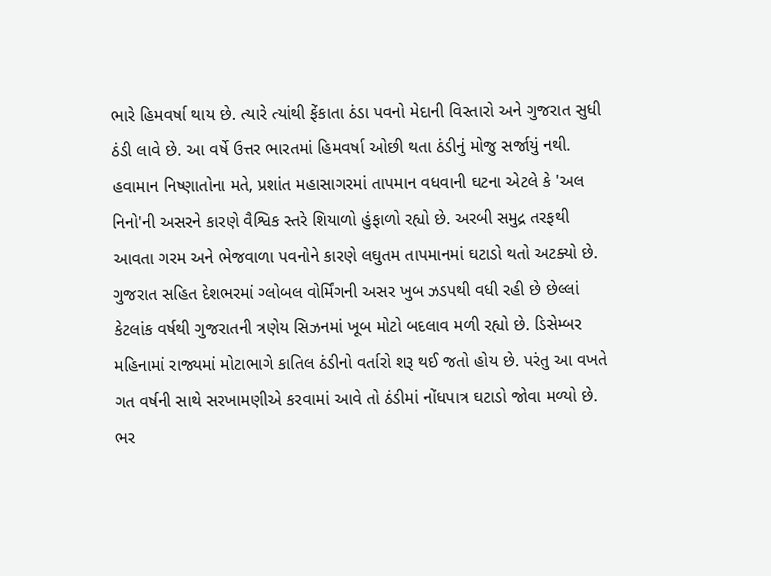ભારે હિમવર્ષા થાય છે. ત્યારે ત્યાંથી ફેંકાતા ઠંડા પવનો મેદાની વિસ્તારો અને ગુજરાત સુધી ઠંડી લાવે છે. આ વર્ષે ઉત્તર ભારતમાં હિમવર્ષા ઓછી થતા ઠંડીનું મોજુ સર્જાયું નથી. હવામાન નિષ્ણાતોના મતે, પ્રશાંત મહાસાગરમાં તાપમાન વધવાની ઘટના એટલે કે 'અલ નિનો'ની અસરને કારણે વૈશ્વિક સ્તરે શિયાળો હુંફાળો રહ્યો છે. અરબી સમુદ્ર તરફથી આવતા ગરમ અને ભેજવાળા પવનોને કારણે લઘુતમ તાપમાનમાં ઘટાડો થતો અટક્યો છે. ગુજરાત સહિત દેશભરમાં ગ્લોબલ વોર્મિંગની અસર ખુબ ઝડપથી વધી રહી છે છેલ્લાં કેટલાંક વર્ષથી ગુજરાતની ત્રણેય સિઝનમાં ખૂબ મોટો બદલાવ મળી રહ્યો છે. ડિસેમ્બર મહિનામાં રાજ્યમાં મોટાભાગે કાતિલ ઠંડીનો વર્તારો શરૂ થઈ જતો હોય છે. પરંતુ આ વખતે ગત વર્ષની સાથે સરખામણીએ કરવામાં આવે તો ઠંડીમાં નોંધપાત્ર ઘટાડો જોવા મળ્યો છે. ભર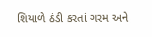શિયાળે ઠંડી કરતાં ગરમ અને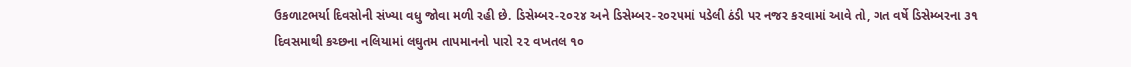ઉકળાટભર્યા દિવસોની સંખ્યા વધુ જોવા મળી રહી છે. ડિસેમ્બર-૨૦૨૪ અને ડિસેમ્બર-૨૦૨૫માં પડેલી ઠંડી પર નજર કરવામાં આવે તો, ગત વર્ષે ડિસેમ્બરના ૩૧ દિવસમાથી કચ્છના નલિયામાં લઘુતમ તાપમાનનો પારો ૨૨ વખતલ ૧૦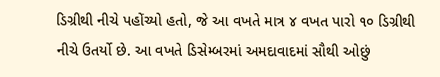ડિગ્રીથી નીચે પહોંચ્યો હતો, જે આ વખતે માત્ર ૪ વખત પારો ૧૦ ડિગ્રીથી નીચે ઉતર્યો છે. આ વખતે ડિસેમ્બરમાં અમદાવાદમાં સૌથી ઓછું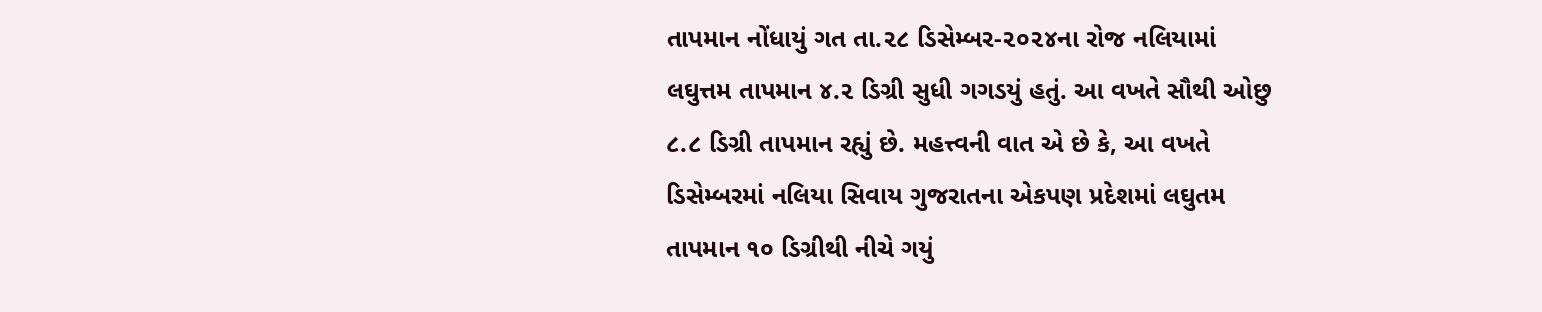તાપમાન નોંધાયું ગત તા.૨૮ ડિસેમ્બર-૨૦૨૪ના રોજ નલિયામાં લઘુત્તમ તાપમાન ૪.૨ ડિગ્રી સુધી ગગડયું હતું. આ વખતે સૌથી ઓછુ ૮.૮ ડિગ્રી તાપમાન રહ્યું છે. મહત્ત્વની વાત એ છે કે, આ વખતે ડિસેમ્બરમાં નલિયા સિવાય ગુજરાતના એકપણ પ્રદેશમાં લઘુતમ તાપમાન ૧૦ ડિગ્રીથી નીચે ગયું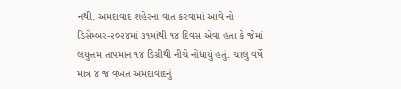નથી. અમદાવાદ શહેરના વાત કરવામાં આવે નો ડિસેમ્બર-૨૦૨૪માં ૩૧માંથી ૧૪ દિવસ એવા હતા કે જેમાં લયુત્તમ તાપમાન ૧૪ ડિગ્રીથી નીચે નોંધાયું હતું. ચાલુ વર્ષે માત્ર ૪ જ વખત અમદાવાદનું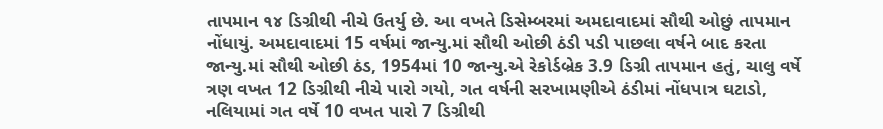તાપમાન ૧૪ ડિગ્રીથી નીચે ઉતર્યુ છે. આ વખતે ડિસેમ્બરમાં અમદાવાદમાં સૌથી ઓછું તાપમાન નોંધાયું. અમદાવાદમાં 15 વર્ષમાં જાન્યુ.માં સૌથી ઓછી ઠંડી પડી પાછલા વર્ષને બાદ કરતા જાન્યુ.માં સૌથી ઓછી ઠંડ, 1954માં 10 જાન્યુ.એ રેકોર્ડબ્રેક 3.9 ડિગ્રી તાપમાન હતું, ચાલુ વર્ષે ત્રણ વખત 12 ડિગ્રીથી નીચે પારો ગયો, ગત વર્ષની સરખામણીએ ઠંડીમાં નોંધપાત્ર ઘટાડો, નલિયામાં ગત વર્ષે 10 વખત પારો 7 ડિગ્રીથી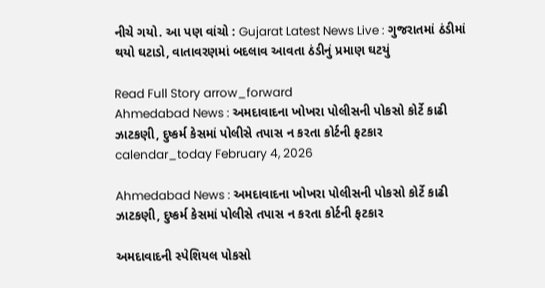નીચે ગયો. આ પણ વાંચો : Gujarat Latest News Live : ગુજરાતમાં ઠંડીમાં થયો ઘટાડો, વાતાવરણમાં બદલાવ આવતા ઠંડીનું પ્રમાણ ઘટયું

Read Full Story arrow_forward
Ahmedabad News : અમદાવાદના ખોખરા પોલીસની પોકસો કોર્ટે કાઢી ઝાટકણી, દુષ્કર્મ કેસમાં પોલીસે તપાસ ન કરતા કોર્ટની ફટકાર
calendar_today February 4, 2026

Ahmedabad News : અમદાવાદના ખોખરા પોલીસની પોકસો કોર્ટે કાઢી ઝાટકણી, દુષ્કર્મ કેસમાં પોલીસે તપાસ ન કરતા કોર્ટની ફટકાર

અમદાવાદની સ્પેશિયલ પોકસો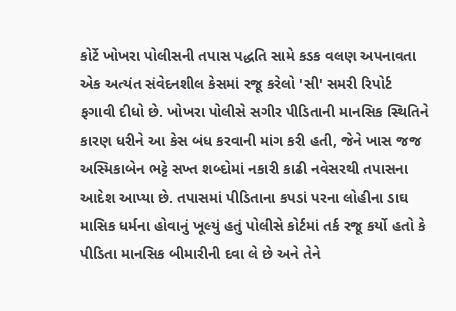કોર્ટે ખોખરા પોલીસની તપાસ પદ્ધતિ સામે કડક વલણ અપનાવતા એક અત્યંત સંવેદનશીલ કેસમાં રજૂ કરેલો 'સી' સમરી રિપોર્ટ ફગાવી દીધો છે. ખોખરા પોલીસે સગીર પીડિતાની માનસિક સ્થિતિને કારણ ધરીને આ કેસ બંધ કરવાની માંગ કરી હતી, જેને ખાસ જજ અસ્મિકાબેન ભટ્ટે સખ્ત શબ્દોમાં નકારી કાઢી નવેસરથી તપાસના આદેશ આપ્યા છે. તપાસમાં પીડિતાના કપડાં પરના લોહીના ડાઘ માસિક ધર્મના હોવાનું ખૂલ્યું હતું પોલીસે કોર્ટમાં તર્ક રજૂ કર્યો હતો કે પીડિતા માનસિક બીમારીની દવા લે છે અને તેને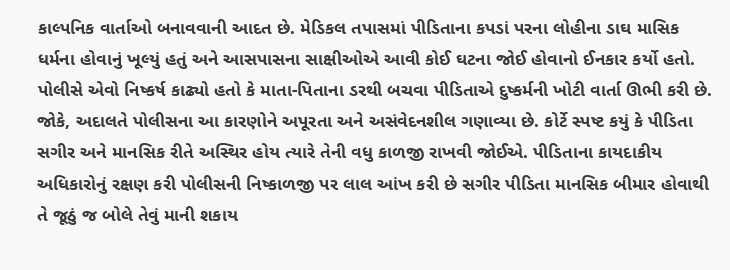કાલ્પનિક વાર્તાઓ બનાવવાની આદત છે. મેડિકલ તપાસમાં પીડિતાના કપડાં પરના લોહીના ડાઘ માસિક ધર્મના હોવાનું ખૂલ્યું હતું અને આસપાસના સાક્ષીઓએ આવી કોઈ ઘટના જોઈ હોવાનો ઈનકાર કર્યો હતો. પોલીસે એવો નિષ્કર્ષ કાઢ્યો હતો કે માતા-પિતાના ડરથી બચવા પીડિતાએ દુષ્કર્મની ખોટી વાર્તા ઊભી કરી છે. જોકે, અદાલતે પોલીસના આ કારણોને અપૂરતા અને અસંવેદનશીલ ગણાવ્યા છે. કોર્ટે સ્પષ્ટ કયું કે પીડિતા સગીર અને માનસિક રીતે અસ્થિર હોય ત્યારે તેની વધુ કાળજી રાખવી જોઈએ. પીડિતાના કાયદાકીય અધિકારોનું રક્ષણ કરી પોલીસની નિષ્કાળજી પર લાલ આંખ કરી છે સગીર પીડિતા માનસિક બીમાર હોવાથી તે જૂઠું જ બોલે તેવું માની શકાય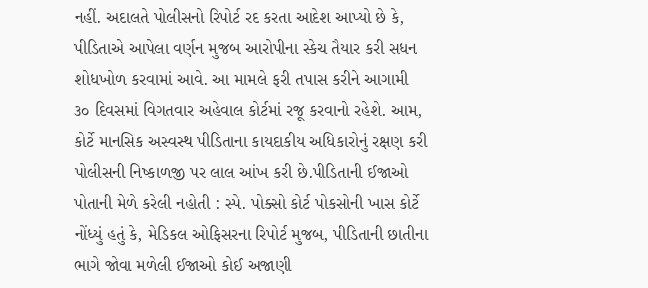નહીં. અદાલતે પોલીસનો રિપોર્ટ રદ કરતા આદેશ આપ્યો છે કે, પીડિતાએ આપેલા વર્ણન મુજબ આરોપીના સ્કેચ તૈયાર કરી સધન શોધખોળ કરવામાં આવે. આ મામલે ફરી તપાસ કરીને આગામી ૩૦ દિવસમાં વિગતવાર અહેવાલ કોર્ટમાં રજૂ કરવાનો રહેશે. આમ, કોર્ટે માનસિક અસ્વસ્થ પીડિતાના કાયદાકીય અધિકારોનું રક્ષણ કરી પોલીસની નિષ્કાળજી પર લાલ આંખ કરી છે.પીડિતાની ઈજાઓ પોતાની મેળે કરેલી નહોતી : સ્પે. પોક્સો કોર્ટ પોકસોની ખાસ કોર્ટે નોંધ્યું હતું કે, મેડિકલ ઓફિસરના રિપોર્ટ મુજબ, પીડિતાની છાતીના ભાગે જોવા મળેલી ઈજાઓ કોઈ અજાણી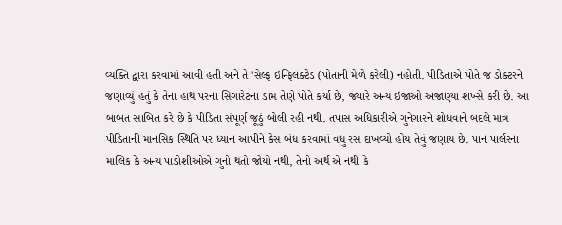વ્યક્તિ દ્વારા કરવામાં આવી હતી અને તે 'સેલ્ફ ઇન્ફિલક્ટેડ (પોતાની મેળે કરેલી) નહોતી. પીડિતાએ પોતે જ ડોક્ટરને જણાવ્યું હતું કે તેના હાથ પરના સિગારેટના ડામ તેણે પોતે કર્યા છે, જ્યારે અન્ય ઇજાઓ અજાણ્યા શખ્સે કરી છે. આ બાબત સાબિત કરે છે કે પીડિતા સંપૂર્ણ જૂઠું બોલી રહી નથી. તપાસ અધિકારીએ ગુનેગારને શોધવાને બદલે માત્ર પીડિતાની માનસિક સ્થિતિ પર ધ્યાન આપીને કેસ બંધ કરવામાં વધુ રસ દાખવ્યો હોય તેવું જણાય છે. પાન પાર્લરના માલિક કે અન્ય પાડોશીઓએ ગુનો થતો જોયો નથી, તેનો અર્થ એ નથી કે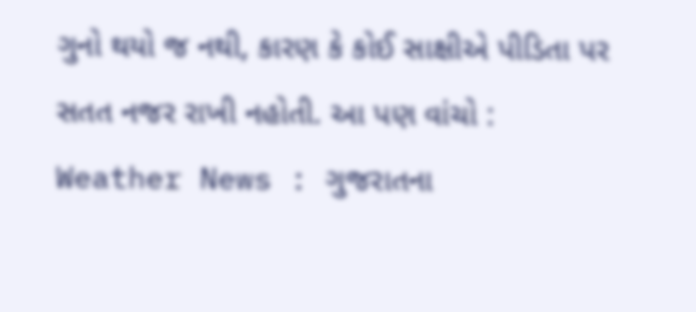ગુનો થયો જ નથી, કારણ કે કોઈ સાક્ષીએ પીડિતા પર સતત નજર રાખી નહોતી. આ પણ વાંચો : Weather News : ગુજરાતના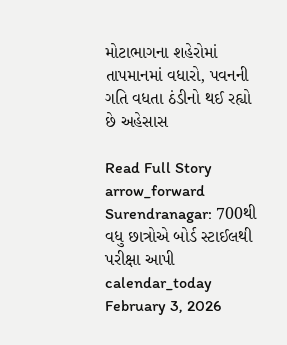મોટાભાગના શહેરોમાં તાપમાનમાં વધારો, પવનની ગતિ વધતા ઠંડીનો થઈ રહ્યો છે અહેસાસ

Read Full Story arrow_forward
Surendranagar: 700થી વધુ છાત્રોએ બોર્ડ સ્ટાઈલથી પરીક્ષા આપી
calendar_today February 3, 2026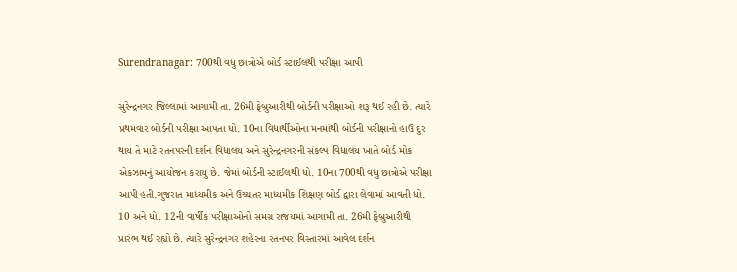Surendranagar: 700થી વધુ છાત્રોએ બોર્ડ સ્ટાઈલથી પરીક્ષા આપી

સુરેન્દ્રનગર જિલ્લામાં આગામી તા. 26મી ફેબ્રુઆરીથી બોર્ડની પરીક્ષાઓ શરૂ થઈ રહી છે. ત્યારે પ્રથમવાર બોર્ડની પરીક્ષા આપતા ધો. 10ના વિદ્યાર્થીઓના મનમાંથી બોર્ડની પરીક્ષાનો હાઉ દુર થાય તે માટે રતનપરની દર્શન વિદ્યાલય અને સુરેન્દ્રનગરની સંકલ્પ વિદ્યાલય ખાતે બોર્ડ મોક એકઝામનું આયોજન કરાયુ છે. જેમાં બોર્ડની સ્ટાઈલથી ધો. 10ના 700થી વધુ છાત્રોએ પરીક્ષા આપી હતી.ગુજરાત માધ્યમીક અને ઉચ્ચતર માધ્યમીક શિક્ષણ બોર્ડ દ્વારા લેવામાં આવતી ધો. 10 અને ધો. 12ની વાર્ષીક પરીક્ષાઓનો સમગ્ર રાજયમાં આગામી તા. 26મી ફેબ્રુઆરીથી પ્રારંભ થઈ રહ્યો છે. ત્યારે સુરેન્દ્રનગર શહેરના રતનપર વિસ્તારમાં આવેલ દર્શન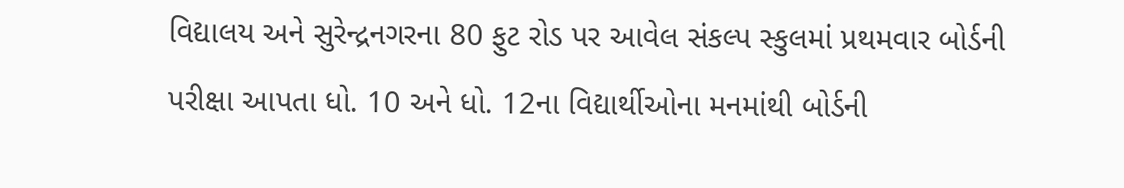વિદ્યાલય અને સુરેન્દ્રનગરના 80 ફુટ રોડ પર આવેલ સંકલ્પ સ્કુલમાં પ્રથમવાર બોર્ડની પરીક્ષા આપતા ધો. 10 અને ધો. 12ના વિદ્યાર્થીઓના મનમાંથી બોર્ડની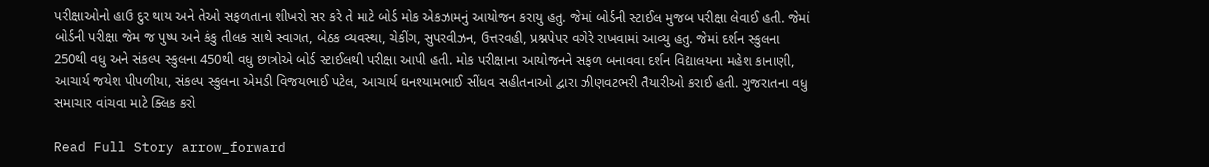પરીક્ષાઓનો હાઉ દુર થાય અને તેઓ સફળતાના શીખરો સર કરે તે માટે બોર્ડ મોક એકઝામનું આયોજન કરાયુ હતુ. જેમાં બોર્ડની સ્ટાઈલ મુજબ પરીક્ષા લેવાઈ હતી. જેમાં બોર્ડની પરીક્ષા જેમ જ પુષ્પ અને કંકુ તીલક સાથે સ્વાગત, બેઠક વ્યવસ્થા, ચેકીંગ, સુપરવીઝન, ઉત્તરવહી, પ્રશ્નપેપર વગેરે રાખવામાં આવ્યુ હતુ. જેમાં દર્શન સ્કુલના 250થી વધુ અને સંકલ્પ સ્કુલના 450થી વધુ છાત્રોએ બોર્ડ સ્ટાઈલથી પરીક્ષા આપી હતી. મોક પરીક્ષાના આયોજનને સફળ બનાવવા દર્શન વિદ્યાલયના મહેશ કાનાણી, આચાર્ય જયેશ પીપળીયા, સંકલ્પ સ્કુલના એમડી વિજયભાઈ પટેલ, આચાર્ય ઘનશ્યામભાઈ સીંધવ સહીતનાઓ દ્વારા ઝીણવટભરી તૈયારીઓ કરાઈ હતી. ગુજરાતના વધુ સમાચાર વાંચવા માટે ક્લિક કરો

Read Full Story arrow_forward